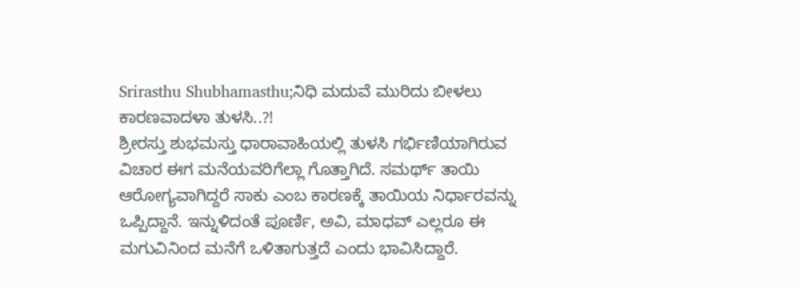Srirasthu Shubhamasthu;ನಿಧಿ ಮದುವೆ ಮುರಿದು ಬೀಳಲು ಕಾರಣವಾದಳಾ ತುಳಸಿ..?!
ಶ್ರೀರಸ್ತು ಶುಭಮಸ್ತು ಧಾರಾವಾಹಿಯಲ್ಲಿ ತುಳಸಿ ಗರ್ಭಿಣಿಯಾಗಿರುವ ವಿಚಾರ ಈಗ ಮನೆಯವರಿಗೆಲ್ಲಾ ಗೊತ್ತಾಗಿದೆ. ಸಮರ್ಥ್ ತಾಯಿ ಆರೋಗ್ಯವಾಗಿದ್ದರೆ ಸಾಕು ಎಂಬ ಕಾರಣಕ್ಕೆ ತಾಯಿಯ ನಿರ್ಧಾರವನ್ನು ಒಪ್ಪಿದ್ದಾನೆ. ಇನ್ನುಳಿದಂತೆ ಪೂರ್ಣಿ, ಅವಿ, ಮಾಧವ್ ಎಲ್ಲರೂ ಈ ಮಗುವಿನಿಂದ ಮನೆಗೆ ಒಳಿತಾಗುತ್ತದೆ ಎಂದು ಭಾವಿಸಿದ್ದಾರೆ.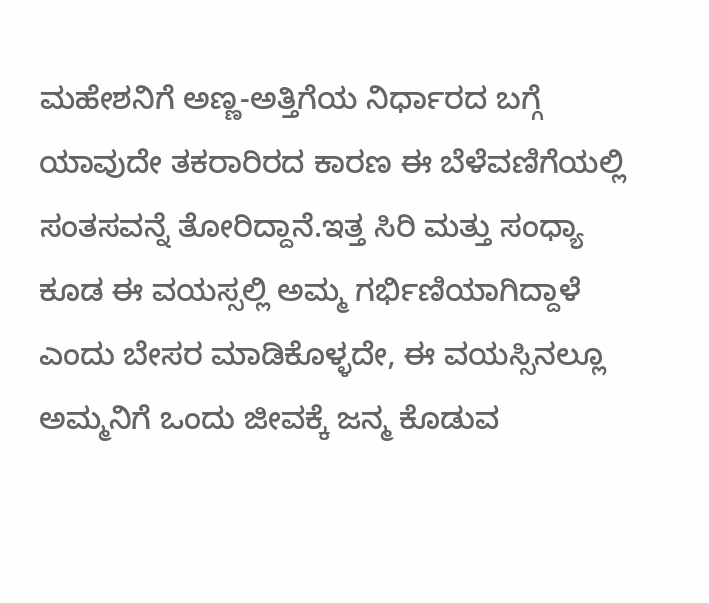ಮಹೇಶನಿಗೆ ಅಣ್ಣ-ಅತ್ತಿಗೆಯ ನಿರ್ಧಾರದ ಬಗ್ಗೆ ಯಾವುದೇ ತಕರಾರಿರದ ಕಾರಣ ಈ ಬೆಳೆವಣಿಗೆಯಲ್ಲಿ ಸಂತಸವನ್ನೆ ತೋರಿದ್ದಾನೆ.ಇತ್ತ ಸಿರಿ ಮತ್ತು ಸಂಧ್ಯಾ ಕೂಡ ಈ ವಯಸ್ಸಲ್ಲಿ ಅಮ್ಮ ಗರ್ಭಿಣಿಯಾಗಿದ್ದಾಳೆ ಎಂದು ಬೇಸರ ಮಾಡಿಕೊಳ್ಳದೇ, ಈ ವಯಸ್ಸಿನಲ್ಲೂ ಅಮ್ಮನಿಗೆ ಒಂದು ಜೀವಕ್ಕೆ ಜನ್ಮ ಕೊಡುವ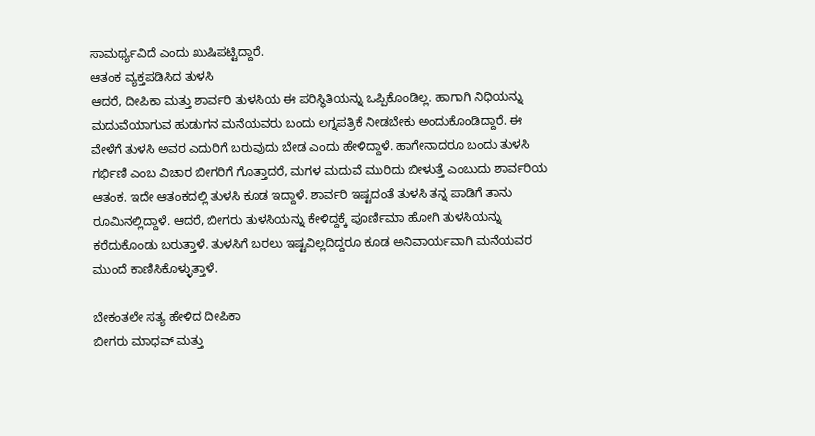ಸಾಮರ್ಥ್ಯವಿದೆ ಎಂದು ಖುಷಿಪಟ್ಟಿದ್ದಾರೆ.
ಆತಂಕ ವ್ಯಕ್ತಪಡಿಸಿದ ತುಳಸಿ
ಆದರೆ, ದೀಪಿಕಾ ಮತ್ತು ಶಾರ್ವರಿ ತುಳಸಿಯ ಈ ಪರಿಸ್ಥಿತಿಯನ್ನು ಒಪ್ಪಿಕೊಂಡಿಲ್ಲ. ಹಾಗಾಗಿ ನಿಧಿಯನ್ನು ಮದುವೆಯಾಗುವ ಹುಡುಗನ ಮನೆಯವರು ಬಂದು ಲಗ್ನಪತ್ರಿಕೆ ನೀಡಬೇಕು ಅಂದುಕೊಂಡಿದ್ದಾರೆ. ಈ ವೇಳೆಗೆ ತುಳಸಿ ಅವರ ಎದುರಿಗೆ ಬರುವುದು ಬೇಡ ಎಂದು ಹೇಳಿದ್ದಾಳೆ. ಹಾಗೇನಾದರೂ ಬಂದು ತುಳಸಿ ಗರ್ಭಿಣಿ ಎಂಬ ವಿಚಾರ ಬೀಗರಿಗೆ ಗೊತ್ತಾದರೆ, ಮಗಳ ಮದುವೆ ಮುರಿದು ಬೀಳುತ್ತೆ ಎಂಬುದು ಶಾರ್ವರಿಯ ಆತಂಕ. ಇದೇ ಆತಂಕದಲ್ಲಿ ತುಳಸಿ ಕೂಡ ಇದ್ದಾಳೆ. ಶಾರ್ವರಿ ಇಷ್ಟದಂತೆ ತುಳಸಿ ತನ್ನ ಪಾಡಿಗೆ ತಾನು ರೂಮಿನಲ್ಲಿದ್ದಾಳೆ. ಆದರೆ, ಬೀಗರು ತುಳಸಿಯನ್ನು ಕೇಳಿದ್ದಕ್ಕೆ ಪೂರ್ಣಿಮಾ ಹೋಗಿ ತುಳಸಿಯನ್ನು ಕರೆದುಕೊಂಡು ಬರುತ್ತಾಳೆ. ತುಳಸಿಗೆ ಬರಲು ಇಷ್ಟವಿಲ್ಲದಿದ್ದರೂ ಕೂಡ ಅನಿವಾರ್ಯವಾಗಿ ಮನೆಯವರ ಮುಂದೆ ಕಾಣಿಸಿಕೊಳ್ಳುತ್ತಾಳೆ.

ಬೇಕಂತಲೇ ಸತ್ಯ ಹೇಳಿದ ದೀಪಿಕಾ
ಬೀಗರು ಮಾಧವ್ ಮತ್ತು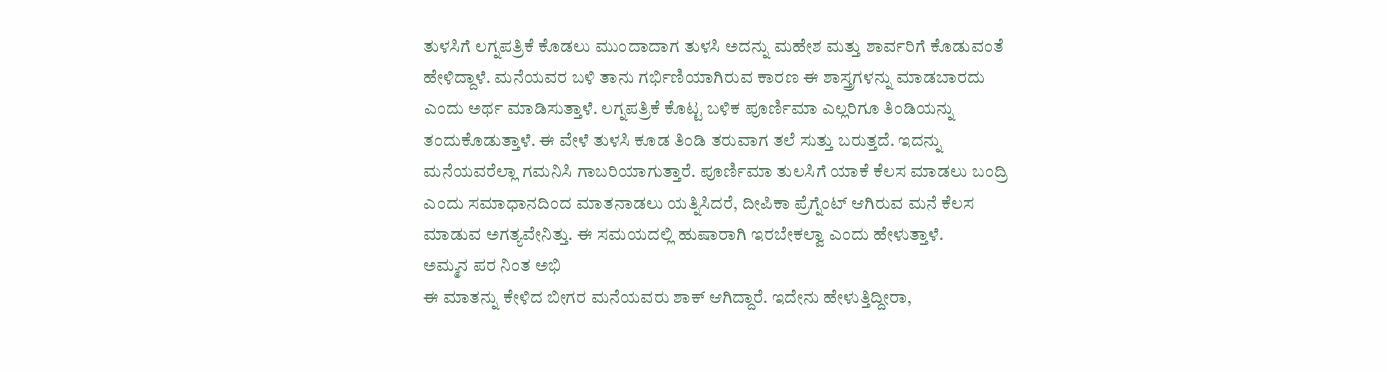ತುಳಸಿಗೆ ಲಗ್ನಪತ್ರಿಕೆ ಕೊಡಲು ಮುಂದಾದಾಗ ತುಳಸಿ ಅದನ್ನು ಮಹೇಶ ಮತ್ತು ಶಾರ್ವರಿಗೆ ಕೊಡುವಂತೆ ಹೇಳಿದ್ದಾಳೆ. ಮನೆಯವರ ಬಳಿ ತಾನು ಗರ್ಭಿಣಿಯಾಗಿರುವ ಕಾರಣ ಈ ಶಾಸ್ತ್ರಗಳನ್ನು ಮಾಡಬಾರದು ಎಂದು ಅರ್ಥ ಮಾಡಿಸುತ್ತಾಳೆ. ಲಗ್ನಪತ್ರಿಕೆ ಕೊಟ್ಟ ಬಳಿಕ ಪೂರ್ಣಿಮಾ ಎಲ್ಲರಿಗೂ ತಿಂಡಿಯನ್ನು ತಂದುಕೊಡುತ್ತಾಳೆ. ಈ ವೇಳೆ ತುಳಸಿ ಕೂಡ ತಿಂಡಿ ತರುವಾಗ ತಲೆ ಸುತ್ತು ಬರುತ್ತದೆ. ಇದನ್ನು ಮನೆಯವರೆಲ್ಲಾ ಗಮನಿಸಿ ಗಾಬರಿಯಾಗುತ್ತಾರೆ. ಪೂರ್ಣಿಮಾ ತುಲಸಿಗೆ ಯಾಕೆ ಕೆಲಸ ಮಾಡಲು ಬಂದ್ರಿ ಎಂದು ಸಮಾಧಾನದಿಂದ ಮಾತನಾಡಲು ಯತ್ನಿಸಿದರೆ, ದೀಪಿಕಾ ಪ್ರೆಗ್ನೆಂಟ್ ಆಗಿರುವ ಮನೆ ಕೆಲಸ ಮಾಡುವ ಅಗತ್ಯವೇನಿತ್ತು. ಈ ಸಮಯದಲ್ಲಿ ಹುಷಾರಾಗಿ ಇರಬೇಕಲ್ವಾ ಎಂದು ಹೇಳುತ್ತಾಳೆ.
ಅಮ್ಮನ ಪರ ನಿಂತ ಅಭಿ
ಈ ಮಾತನ್ನು ಕೇಳಿದ ಬೀಗರ ಮನೆಯವರು ಶಾಕ್ ಆಗಿದ್ದಾರೆ. ಇದೇನು ಹೇಳುತ್ತಿದ್ದೀರಾ,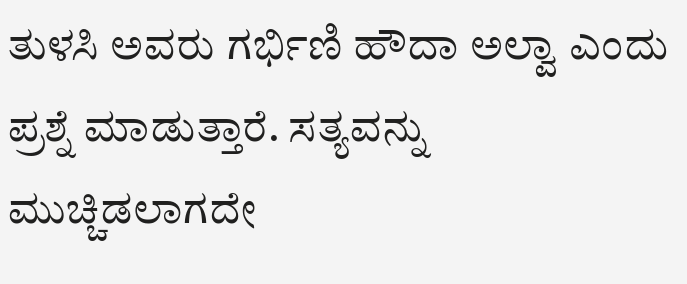ತುಳಸಿ ಅವರು ಗರ್ಭಿಣಿ ಹೌದಾ ಅಲ್ವಾ ಎಂದು ಪ್ರಶ್ನೆ ಮಾಡುತ್ತಾರೆ. ಸತ್ಯವನ್ನು ಮುಚ್ಚಿಡಲಾಗದೇ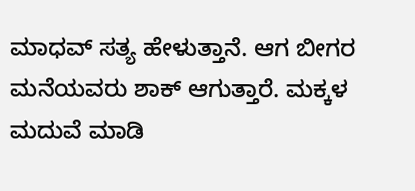ಮಾಧವ್ ಸತ್ಯ ಹೇಳುತ್ತಾನೆ. ಆಗ ಬೀಗರ ಮನೆಯವರು ಶಾಕ್ ಆಗುತ್ತಾರೆ. ಮಕ್ಕಳ ಮದುವೆ ಮಾಡಿ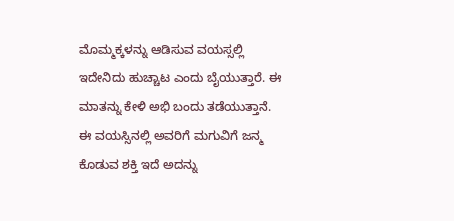ಮೊಮ್ಮಕ್ಕಳನ್ನು ಆಡಿಸುವ ವಯಸ್ಸಲ್ಲಿ ಇದೇನಿದು ಹುಚ್ಚಾಟ ಎಂದು ಬೈಯುತ್ತಾರೆ. ಈ ಮಾತನ್ನು ಕೇಳಿ ಅಭಿ ಬಂದು ತಡೆಯುತ್ತಾನೆ. ಈ ವಯಸ್ಸಿನಲ್ಲಿ ಅವರಿಗೆ ಮಗುವಿಗೆ ಜನ್ಮ ಕೊಡುವ ಶಕ್ತಿ ಇದೆ ಅದನ್ನು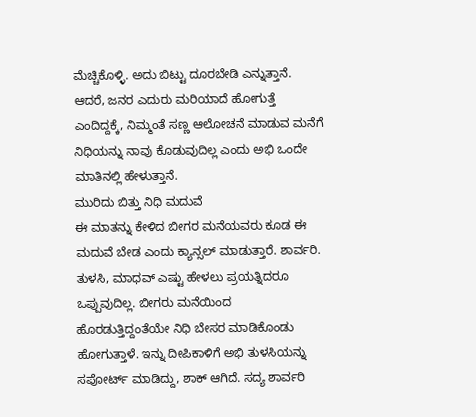ಮೆಚ್ಚಿಕೊಳ್ಳಿ. ಅದು ಬಿಟ್ಟು ದೂರಬೇಡಿ ಎನ್ನುತ್ತಾನೆ. ಆದರೆ, ಜನರ ಎದುರು ಮರಿಯಾದೆ ಹೋಗುತ್ತೆ ಎಂದಿದ್ದಕ್ಕೆ, ನಿಮ್ಮಂತೆ ಸಣ್ಣ ಆಲೋಚನೆ ಮಾಡುವ ಮನೆಗೆ ನಿಧಿಯನ್ನು ನಾವು ಕೊಡುವುದಿಲ್ಲ ಎಂದು ಅಭಿ ಒಂದೇ ಮಾತಿನಲ್ಲಿ ಹೇಳುತ್ತಾನೆ.
ಮುರಿದು ಬಿತ್ತು ನಿಧಿ ಮದುವೆ
ಈ ಮಾತನ್ನು ಕೇಳಿದ ಬೀಗರ ಮನೆಯವರು ಕೂಡ ಈ ಮದುವೆ ಬೇಡ ಎಂದು ಕ್ಯಾನ್ಸಲ್ ಮಾಡುತ್ತಾರೆ. ಶಾರ್ವರಿ. ತುಳಸಿ, ಮಾಧವ್ ಎಷ್ಟು ಹೇಳಲು ಪ್ರಯತ್ನಿದರೂ ಒಪ್ಪುವುದಿಲ್ಲ. ಬೀಗರು ಮನೆಯಿಂದ ಹೊರಡುತ್ತಿದ್ದಂತೆಯೇ ನಿಧಿ ಬೇಸರ ಮಾಡಿಕೊಂಡು ಹೋಗುತ್ತಾಳೆ. ಇನ್ನು ದೀಪಿಕಾಳಿಗೆ ಅಭಿ ತುಳಸಿಯನ್ನು ಸಪೋರ್ಟ್ ಮಾಡಿದ್ದು, ಶಾಕ್ ಆಗಿದೆ. ಸದ್ಯ ಶಾರ್ವರಿ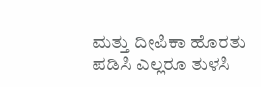ಮತ್ತು ದೀಪಿಕಾ ಹೊರತು ಪಡಿಸಿ ಎಲ್ಲರೂ ತುಳಸಿ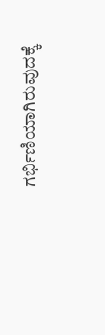ಗರ್ಭಿಣಿಯಾಗಿರುವುದಕ್ಕೆ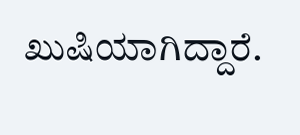ಖುಷಿಯಾಗಿದ್ದಾರೆ.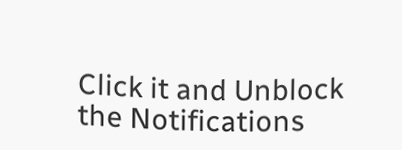Click it and Unblock the Notifications